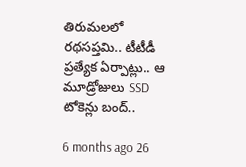తిరుమలలో రథసప్తమి.. టీటీడీ ప్రత్యేక ఏర్పాట్లు.. ఆ మూడ్రోజులు SSD టోకెన్లు బంద్..

6 months ago 26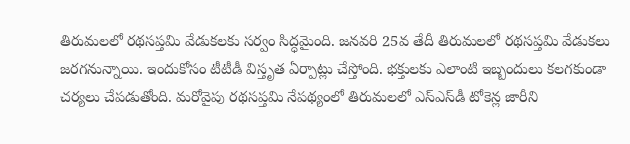తిరుమలలో రథసప్తమి వేడుకలకు సర్వం సిద్ధమైంది. జనవరి 25వ తేదీ తిరుమలలో రథసప్తమి వేడుకలు జరగనున్నాయి. ఇందుకోసం టీటీడీ విస్తృత ఏర్పాట్లు చేస్తోంది. భక్తులకు ఎలాంటి ఇబ్బందులు కలగకుండా చర్యలు చేపడుతోంది. మరోవైపు రథసప్తమి నేపథ్యంలో తిరుమలలో ఎస్ఎస్‌డీ టోకెన్ల జారీని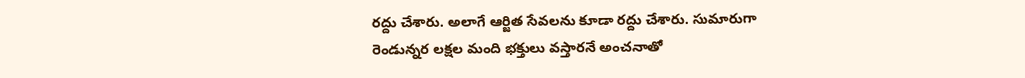రద్దు చేశారు. అలాగే ఆర్జిత సేవలను కూడా రద్దు చేశారు. సుమారుగా రెండున్నర లక్షల మంది భక్తులు వస్తారనే అంచనాతో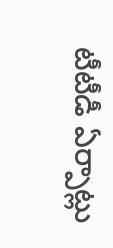టీటీడీ ఏర్పాట్లు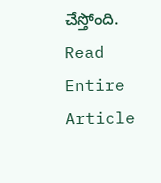చేస్తోంది.
Read Entire Article